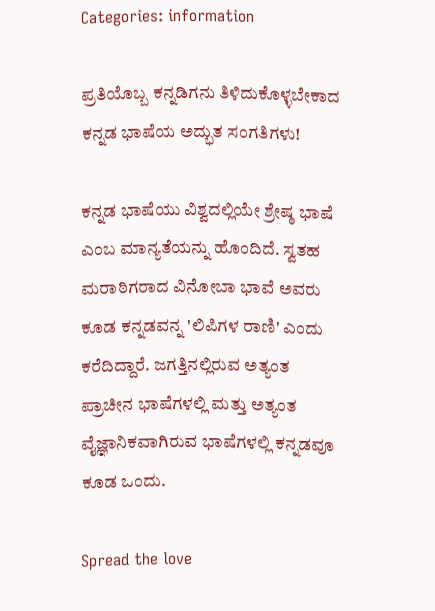Categories: information

ಪ್ರತಿಯೊಬ್ಬ ಕನ್ನಡಿಗನು ತಿಳಿದುಕೊಳ್ಳಬೇಕಾದ ಕನ್ನಡ ಭಾಷೆಯ ಅದ್ಭುತ ಸಂಗತಿಗಳು!

ಕನ್ನಡ ಭಾಷೆಯು ವಿಶ್ವದಲ್ಲಿಯೇ ಶ್ರೇಷ್ಠ ಭಾಷೆ ಎಂಬ ಮಾನ್ಯತೆಯನ್ನು ಹೊಂದಿದೆ. ಸ್ವತಹ ಮರಾಠಿಗರಾದ ವಿನೋಬಾ ಭಾವೆ ಅವರು ಕೂಡ ಕನ್ನಡವನ್ನ 'ಲಿಪಿಗಳ ರಾಣಿ' ಎಂದು ಕರೆದಿದ್ದಾರೆ. ಜಗತ್ತಿನಲ್ಲಿರುವ ಅತ್ಯಂತ ಪ್ರಾಚೀನ ಭಾಷೆಗಳಲ್ಲಿ ಮತ್ತು ಅತ್ಯಂತ ವೈಜ್ಞಾನಿಕವಾಗಿರುವ ಭಾಷೆಗಳಲ್ಲಿ ಕನ್ನಡವೂ ಕೂಡ ಒಂದು.

Spread the love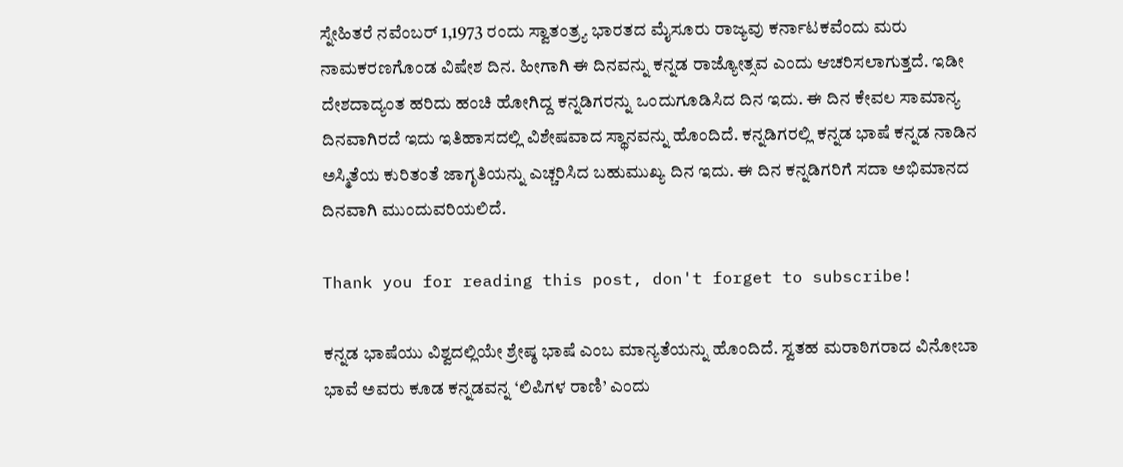ಸ್ನೇಹಿತರೆ ನವೆಂಬರ್ 1,1973 ರಂದು ಸ್ವಾತಂತ್ರ್ಯ ಭಾರತದ ಮೈಸೂರು ರಾಜ್ಯವು ಕರ್ನಾಟಕವೆಂದು ಮರು ನಾಮಕರಣಗೊಂಡ ವಿಷೇಶ ದಿನ. ಹೀಗಾಗಿ ಈ ದಿನವನ್ನು ಕನ್ನಡ ರಾಜ್ಯೋತ್ಸವ ಎಂದು ಆಚರಿಸಲಾಗುತ್ತದೆ. ಇಡೀ ದೇಶದಾದ್ಯಂತ ಹರಿದು ಹಂಚಿ ಹೋಗಿದ್ದ ಕನ್ನಡಿಗರನ್ನು ಒಂದುಗೂಡಿಸಿದ ದಿನ ಇದು. ಈ ದಿನ ಕೇವಲ ಸಾಮಾನ್ಯ ದಿನವಾಗಿರದೆ ಇದು ಇತಿಹಾಸದಲ್ಲಿ ವಿಶೇಷವಾದ ಸ್ಥಾನವನ್ನು ಹೊಂದಿದೆ. ಕನ್ನಡಿಗರಲ್ಲಿ ಕನ್ನಡ ಭಾಷೆ ಕನ್ನಡ ನಾಡಿನ ಅಸ್ಮಿತೆಯ ಕುರಿತಂತೆ ಜಾಗೃತಿಯನ್ನು ಎಚ್ಚರಿಸಿದ ಬಹುಮುಖ್ಯ ದಿನ ಇದು. ಈ ದಿನ ಕನ್ನಡಿಗರಿಗೆ ಸದಾ ಅಭಿಮಾನದ ದಿನವಾಗಿ ಮುಂದುವರಿಯಲಿದೆ.

Thank you for reading this post, don't forget to subscribe!

ಕನ್ನಡ ಭಾಷೆಯು ವಿಶ್ವದಲ್ಲಿಯೇ ಶ್ರೇಷ್ಠ ಭಾಷೆ ಎಂಬ ಮಾನ್ಯತೆಯನ್ನು ಹೊಂದಿದೆ. ಸ್ವತಹ ಮರಾಠಿಗರಾದ ವಿನೋಬಾ ಭಾವೆ ಅವರು ಕೂಡ ಕನ್ನಡವನ್ನ ‘ಲಿಪಿಗಳ ರಾಣಿ’ ಎಂದು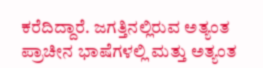ಕರೆದಿದ್ದಾರೆ. ಜಗತ್ತಿನಲ್ಲಿರುವ ಅತ್ಯಂತ ಪ್ರಾಚೀನ ಭಾಷೆಗಳಲ್ಲಿ ಮತ್ತು ಅತ್ಯಂತ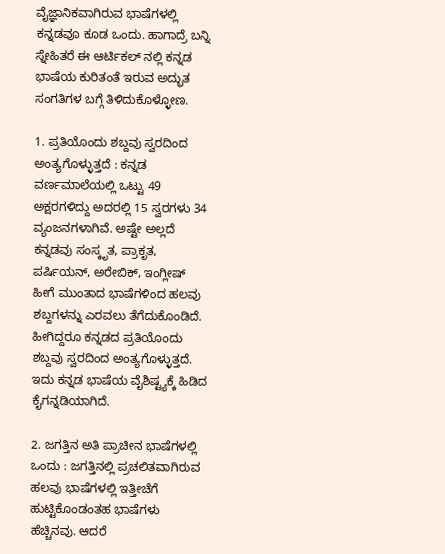ವೈಜ್ಞಾನಿಕವಾಗಿರುವ ಭಾಷೆಗಳಲ್ಲಿ ಕನ್ನಡವೂ ಕೂಡ ಒಂದು. ಹಾಗಾದ್ರೆ ಬನ್ನಿ ಸ್ನೇಹಿತರೆ ಈ ಆರ್ಟಿಕಲ್ ನಲ್ಲಿ ಕನ್ನಡ ಭಾಷೆಯ ಕುರಿತಂತೆ ಇರುವ ಅದ್ಭುತ ಸಂಗತಿಗಳ ಬಗ್ಗೆ ತಿಳಿದುಕೊಳ್ಳೋಣ.

1. ಪ್ರತಿಯೊಂದು ಶಬ್ದವು ಸ್ವರದಿಂದ ಅಂತ್ಯಗೊಳ್ಳುತ್ತದೆ : ಕನ್ನಡ ವರ್ಣಮಾಲೆಯಲ್ಲಿ ಒಟ್ಟು 49 ಅಕ್ಷರಗಳಿದ್ದು ಅದರಲ್ಲಿ 15 ಸ್ವರಗಳು 34 ವ್ಯಂಜನಗಳಾಗಿವೆ. ಅಷ್ಟೇ ಅಲ್ಲದೆ ಕನ್ನಡವು ಸಂಸ್ಕೃತ, ಪ್ರಾಕೃತ, ಪರ್ಷಿಯನ್, ಅರೇಬಿಕ್, ಇಂಗ್ಲೀಷ್ ಹೀಗೆ ಮುಂತಾದ ಭಾಷೆಗಳಿಂದ ಹಲವು ಶಬ್ದಗಳನ್ನು ಎರವಲು ತೆಗೆದುಕೊಂಡಿದೆ. ಹೀಗಿದ್ದರೂ ಕನ್ನಡದ ಪ್ರತಿಯೊಂದು ಶಬ್ದವು ಸ್ವರದಿಂದ ಅಂತ್ಯಗೊಳ್ಳುತ್ತದೆ. ಇದು ಕನ್ನಡ ಭಾಷೆಯ ವೈಶಿಷ್ಟ್ಯಕ್ಕೆ ಹಿಡಿದ ಕೈಗನ್ನಡಿಯಾಗಿದೆ.

2. ಜಗತ್ತಿನ ಅತಿ ಪ್ರಾಚೀನ ಭಾಷೆಗಳಲ್ಲಿ ಒಂದು : ಜಗತ್ತಿನಲ್ಲಿ ಪ್ರಚಲಿತವಾಗಿರುವ ಹಲವು ಭಾಷೆಗಳಲ್ಲಿ ಇತ್ತೀಚೆಗೆ ಹುಟ್ಟಿಕೊಂಡಂತಹ ಭಾಷೆಗಳು ಹೆಚ್ಚಿನವು. ಆದರೆ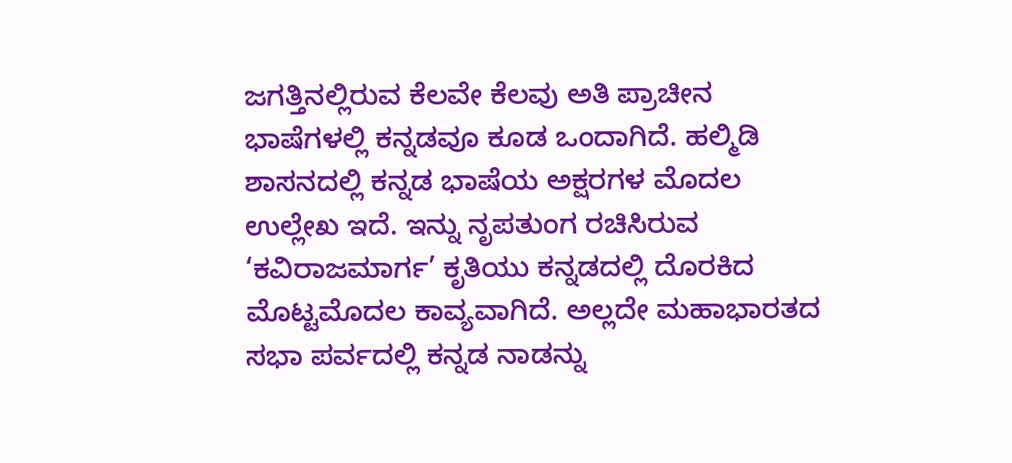ಜಗತ್ತಿನಲ್ಲಿರುವ ಕೆಲವೇ ಕೆಲವು ಅತಿ ಪ್ರಾಚೀನ ಭಾಷೆಗಳಲ್ಲಿ ಕನ್ನಡವೂ ಕೂಡ ಒಂದಾಗಿದೆ. ಹಲ್ಮಿಡಿ ಶಾಸನದಲ್ಲಿ ಕನ್ನಡ ಭಾಷೆಯ ಅಕ್ಷರಗಳ ಮೊದಲ ಉಲ್ಲೇಖ ಇದೆ. ಇನ್ನು ನೃಪತುಂಗ ರಚಿಸಿರುವ ‘ಕವಿರಾಜಮಾರ್ಗ’ ಕೃತಿಯು ಕನ್ನಡದಲ್ಲಿ ದೊರಕಿದ ಮೊಟ್ಟಮೊದಲ ಕಾವ್ಯವಾಗಿದೆ. ಅಲ್ಲದೇ ಮಹಾಭಾರತದ ಸಭಾ ಪರ್ವದಲ್ಲಿ ಕನ್ನಡ ನಾಡನ್ನು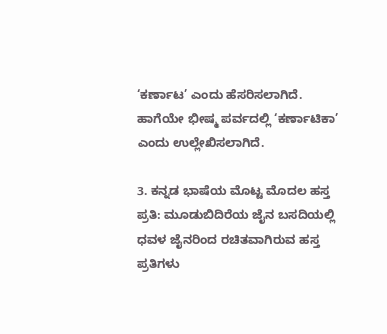‘ಕರ್ಣಾಟ’ ಎಂದು ಹೆಸರಿಸಲಾಗಿದೆ. ಹಾಗೆಯೇ ಭೀಷ್ಮ ಪರ್ವದಲ್ಲಿ ‘ಕರ್ಣಾಟಿಕಾ’ ಎಂದು ಉಲ್ಲೇಖಿಸಲಾಗಿದೆ.

3. ಕನ್ನಡ ಭಾಷೆಯ ಮೊಟ್ಟ ಮೊದಲ ಹಸ್ತ ಪ್ರತಿ: ಮೂಡುಬಿದಿರೆಯ ಜೈನ ಬಸದಿಯಲ್ಲಿ ಧವಳ ಜೈನರಿಂದ ರಚಿತವಾಗಿರುವ ಹಸ್ತ ಪ್ರತಿಗಳು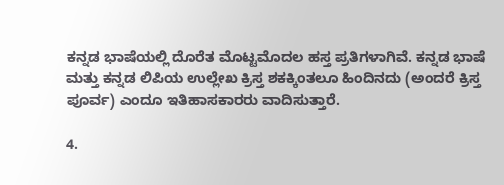ಕನ್ನಡ ಭಾಷೆಯಲ್ಲಿ ದೊರೆತ ಮೊಟ್ಟಮೊದಲ ಹಸ್ತ ಪ್ರತಿಗಳಾಗಿವೆ. ಕನ್ನಡ ಭಾಷೆ ಮತ್ತು ಕನ್ನಡ ಲಿಪಿಯ ಉಲ್ಲೇಖ ಕ್ರಿಸ್ತ ಶಕಕ್ಕಿಂತಲೂ ಹಿಂದಿನದು (ಅಂದರೆ ಕ್ರಿಸ್ತ ಪೂರ್ವ) ಎಂದೂ ಇತಿಹಾಸಕಾರರು ವಾದಿಸುತ್ತಾರೆ.

4.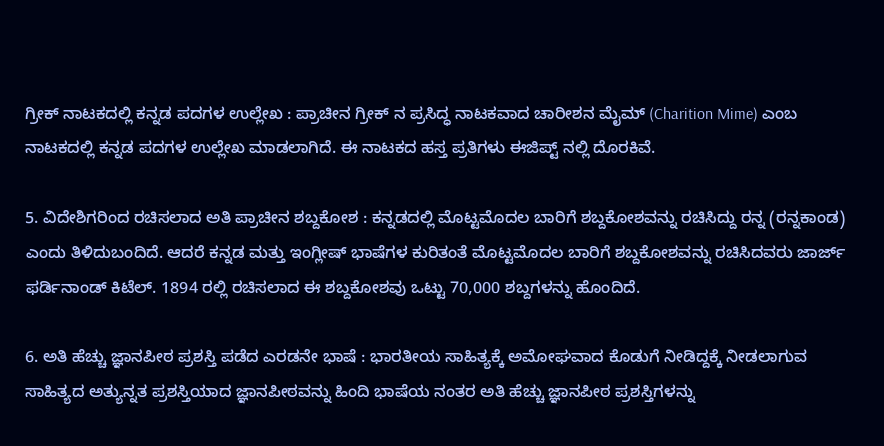ಗ್ರೀಕ್ ನಾಟಕದಲ್ಲಿ ಕನ್ನಡ ಪದಗಳ ಉಲ್ಲೇಖ : ಪ್ರಾಚೀನ ಗ್ರೀಕ್ ನ ಪ್ರಸಿದ್ಧ ನಾಟಕವಾದ ಚಾರೀಶನ ಮೈಮ್ (Charition Mime) ಎಂಬ ನಾಟಕದಲ್ಲಿ ಕನ್ನಡ ಪದಗಳ ಉಲ್ಲೇಖ ಮಾಡಲಾಗಿದೆ. ಈ ನಾಟಕದ ಹಸ್ತ ಪ್ರತಿಗಳು ಈಜಿಪ್ಟ್ ನಲ್ಲಿ ದೊರಕಿವೆ.

5. ವಿದೇಶಿಗರಿಂದ ರಚಿಸಲಾದ ಅತಿ ಪ್ರಾಚೀನ ಶಬ್ದಕೋಶ : ಕನ್ನಡದಲ್ಲಿ ಮೊಟ್ಟಮೊದಲ ಬಾರಿಗೆ ಶಬ್ದಕೋಶವನ್ನು ರಚಿಸಿದ್ದು ರನ್ನ (ರನ್ನಕಾಂಡ) ಎಂದು ತಿಳಿದುಬಂದಿದೆ. ಆದರೆ ಕನ್ನಡ ಮತ್ತು ಇಂಗ್ಲೀಷ್ ಭಾಷೆಗಳ ಕುರಿತಂತೆ ಮೊಟ್ಟಮೊದಲ ಬಾರಿಗೆ ಶಬ್ದಕೋಶವನ್ನು ರಚಿಸಿದವರು ಜಾರ್ಜ್ ಫರ್ಡಿನಾಂಡ್ ಕಿಟೆಲ್. 1894 ರಲ್ಲಿ ರಚಿಸಲಾದ ಈ ಶಬ್ದಕೋಶವು ಒಟ್ಟು 70,000 ಶಬ್ದಗಳನ್ನು ಹೊಂದಿದೆ.

6. ಅತಿ ಹೆಚ್ಚು ಜ್ಞಾನಪೀಠ ಪ್ರಶಸ್ತಿ ಪಡೆದ ಎರಡನೇ ಭಾಷೆ : ಭಾರತೀಯ ಸಾಹಿತ್ಯಕ್ಕೆ ಅಮೋಘವಾದ ಕೊಡುಗೆ ನೀಡಿದ್ದಕ್ಕೆ ನೀಡಲಾಗುವ ಸಾಹಿತ್ಯದ ಅತ್ಯುನ್ನತ ಪ್ರಶಸ್ತಿಯಾದ ಜ್ಞಾನಪೀಠವನ್ನು ಹಿಂದಿ ಭಾಷೆಯ ನಂತರ ಅತಿ ಹೆಚ್ಚು ಜ್ಞಾನಪೀಠ ಪ್ರಶಸ್ತಿಗಳನ್ನು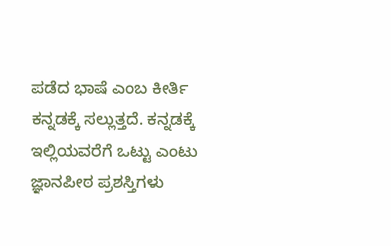ಪಡೆದ ಭಾಷೆ ಎಂಬ ಕೀರ್ತಿ ಕನ್ನಡಕ್ಕೆ ಸಲ್ಲುತ್ತದೆ. ಕನ್ನಡಕ್ಕೆ ಇಲ್ಲಿಯವರೆಗೆ ಒಟ್ಟು ಎಂಟು ಜ್ಞಾನಪೀಠ ಪ್ರಶಸ್ತಿಗಳು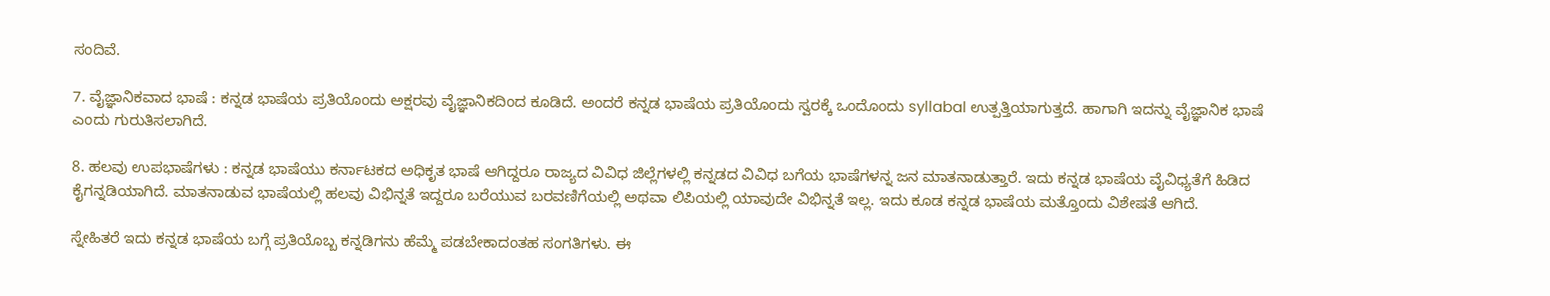ಸಂದಿವೆ.

7. ವೈಜ್ಞಾನಿಕವಾದ ಭಾಷೆ : ಕನ್ನಡ ಭಾಷೆಯ ಪ್ರತಿಯೊಂದು ಅಕ್ಷರವು ವೈಜ್ಞಾನಿಕದಿಂದ ಕೂಡಿದೆ. ಅಂದರೆ ಕನ್ನಡ ಭಾಷೆಯ ಪ್ರತಿಯೊಂದು ಸ್ವರಕ್ಕೆ ಒಂದೊಂದು syllabal ಉತ್ಪತ್ತಿಯಾಗುತ್ತದೆ. ಹಾಗಾಗಿ ಇದನ್ನು ವೈಜ್ಞಾನಿಕ ಭಾಷೆ ಎಂದು ಗುರುತಿಸಲಾಗಿದೆ.

8. ಹಲವು ಉಪಭಾಷೆಗಳು : ಕನ್ನಡ ಭಾಷೆಯು ಕರ್ನಾಟಕದ ಅಧಿಕೃತ ಭಾಷೆ ಆಗಿದ್ದರೂ ರಾಜ್ಯದ ವಿವಿಧ ಜಿಲ್ಲೆಗಳಲ್ಲಿ ಕನ್ನಡದ ವಿವಿಧ ಬಗೆಯ ಭಾಷೆಗಳನ್ನ ಜನ ಮಾತನಾಡುತ್ತಾರೆ. ಇದು ಕನ್ನಡ ಭಾಷೆಯ ವೈವಿಧ್ಯತೆಗೆ ಹಿಡಿದ ಕೈಗನ್ನಡಿಯಾಗಿದೆ. ಮಾತನಾಡುವ ಭಾಷೆಯಲ್ಲಿ ಹಲವು ವಿಭಿನ್ನತೆ ಇದ್ದರೂ ಬರೆಯುವ ಬರವಣಿಗೆಯಲ್ಲಿ ಅಥವಾ ಲಿಪಿಯಲ್ಲಿ ಯಾವುದೇ ವಿಭಿನ್ನತೆ ಇಲ್ಲ. ಇದು ಕೂಡ ಕನ್ನಡ ಭಾಷೆಯ ಮತ್ತೊಂದು ವಿಶೇಷತೆ ಆಗಿದೆ.

ಸ್ನೇಹಿತರೆ ಇದು ಕನ್ನಡ ಭಾಷೆಯ ಬಗ್ಗೆ ಪ್ರತಿಯೊಬ್ಬ ಕನ್ನಡಿಗನು ಹೆಮ್ಮೆ ಪಡಬೇಕಾದಂತಹ ಸಂಗತಿಗಳು. ಈ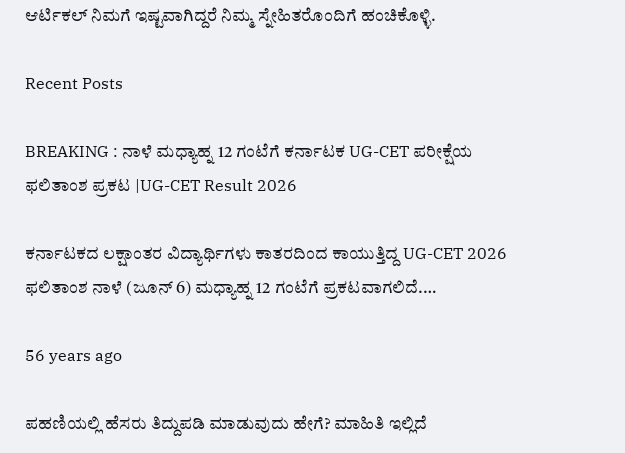ಆರ್ಟಿಕಲ್ ನಿಮಗೆ ಇಷ್ಟವಾಗಿದ್ದರೆ ನಿಮ್ಮ ಸ್ನೇಹಿತರೊಂದಿಗೆ ಹಂಚಿಕೊಳ್ಳಿ.

Recent Posts

BREAKING : ನಾಳೆ ಮಧ್ಯಾಹ್ನ 12 ಗಂಟೆಗೆ ಕರ್ನಾಟಕ UG-CET ಪರೀಕ್ಷೆಯ ಫಲಿತಾಂಶ ಪ್ರಕಟ |UG-CET Result 2026

ಕರ್ನಾಟಕದ ಲಕ್ಷಾಂತರ ವಿದ್ಯಾರ್ಥಿಗಳು ಕಾತರದಿಂದ ಕಾಯುತ್ತಿದ್ದ UG-CET 2026 ಫಲಿತಾಂಶ ನಾಳೆ (ಜೂನ್ 6) ಮಧ್ಯಾಹ್ನ 12 ಗಂಟೆಗೆ ಪ್ರಕಟವಾಗಲಿದೆ.…

56 years ago

ಪಹಣಿಯಲ್ಲಿ ಹೆಸರು ತಿದ್ದುಪಡಿ ಮಾಡುವುದು ಹೇಗೆ? ಮಾಹಿತಿ ಇಲ್ಲಿದೆ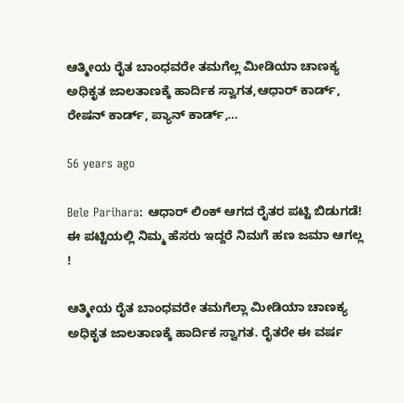ಆತ್ಮೀಯ ರೈತ ಬಾಂಧವರೇ ತಮಗೆಲ್ಲ ಮೀಡಿಯಾ ಚಾಣಕ್ಯ ಅಧಿಕೃತ ಜಾಲತಾಣಕ್ಕೆ ಹಾರ್ದಿಕ ಸ್ವಾಗತ,ಆಧಾರ್ ಕಾರ್ಡ್, ರೇಷನ್ ಕಾರ್ಡ್, ಪ್ಯಾನ್ ಕಾರ್ಡ್,…

56 years ago

Bele Parihara: ಆಧಾರ್ ಲಿಂಕ್ ಆಗದ ರೈತರ ಪಟ್ಟಿ ಬಿಡುಗಡೆ! ಈ ಪಟ್ಟಿಯಲ್ಲಿ ನಿಮ್ಮ ಹೆಸರು ಇದ್ದರೆ ನಿಮಗೆ ಹಣ ಜಮಾ ಆಗಲ್ಲ !

ಆತ್ಮೀಯ ರೈತ ಬಾಂಧವರೇ ತಮಗೆಲ್ಲಾ ಮೀಡಿಯಾ ಚಾಣಕ್ಯ ಅಧಿಕೃತ ಜಾಲತಾಣಕ್ಕೆ ಹಾರ್ದಿಕ ಸ್ವಾಗತ. ರೈತರೇ ಈ ವರ್ಷ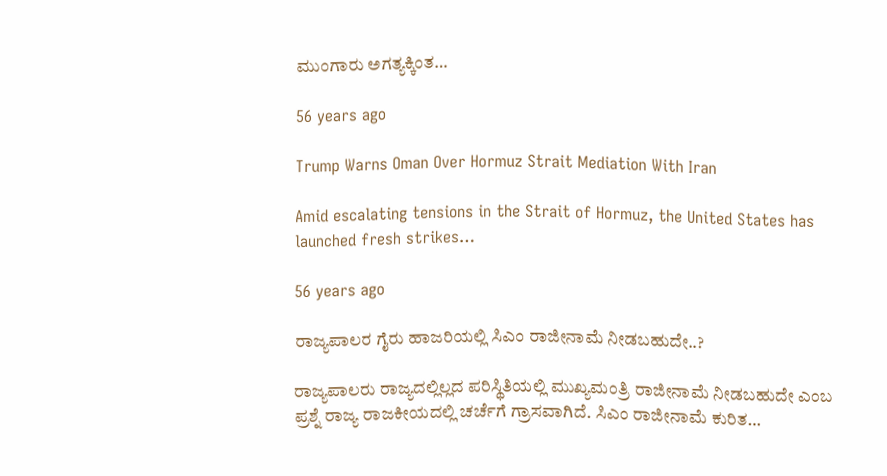ಮುಂಗಾರು ಅಗತ್ಯಕ್ಕಿಂತ…

56 years ago

Trump Warns Oman Over Hormuz Strait Mediation With Iran

Amid escalating tensions in the Strait of Hormuz, the United States has launched fresh strikes…

56 years ago

ರಾಜ್ಯಪಾಲರ ಗೈರು ಹಾಜರಿಯಲ್ಲಿ ಸಿಎಂ ರಾಜೀನಾಮೆ ನೀಡಬಹುದೇ..?

ರಾಜ್ಯಪಾಲರು ರಾಜ್ಯದಲ್ಲಿಲ್ಲದ ಪರಿಸ್ಥಿತಿಯಲ್ಲಿ ಮುಖ್ಯಮಂತ್ರಿ ರಾಜೀನಾಮೆ ನೀಡಬಹುದೇ ಎಂಬ ಪ್ರಶ್ನೆ ರಾಜ್ಯ ರಾಜಕೀಯದಲ್ಲಿ ಚರ್ಚೆಗೆ ಗ್ರಾಸವಾಗಿದೆ. ಸಿಎಂ ರಾಜೀನಾಮೆ ಕುರಿತ…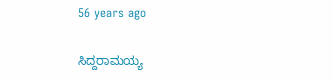56 years ago

ಸಿದ್ದರಾಮಯ್ಯ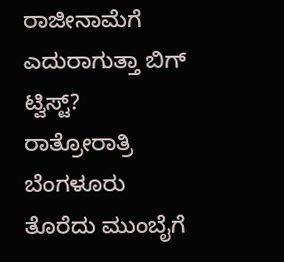ರಾಜೀನಾಮೆಗೆ ಎದುರಾಗುತ್ತಾ ಬಿಗ್ ಟ್ವಿಸ್ಟ್? ರಾತ್ರೋರಾತ್ರಿ ಬೆಂಗಳೂರು ತೊರೆದು ಮುಂಬೈಗೆ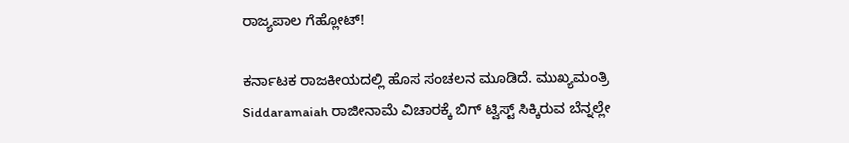ರಾಜ್ಯಪಾಲ ಗೆಹ್ಲೋಟ್!

ಕರ್ನಾಟಕ ರಾಜಕೀಯದಲ್ಲಿ ಹೊಸ ಸಂಚಲನ ಮೂಡಿದೆ. ಮುಖ್ಯಮಂತ್ರಿ Siddaramaiah ರಾಜೀನಾಮೆ ವಿಚಾರಕ್ಕೆ ಬಿಗ್ ಟ್ವಿಸ್ಟ್ ಸಿಕ್ಕಿರುವ ಬೆನ್ನಲ್ಲೇ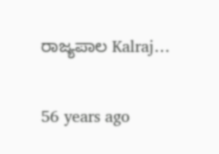ರಾಜ್ಯಪಾಲ Kalraj…

56 years ago